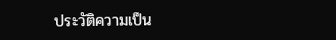ประวัติความเป็น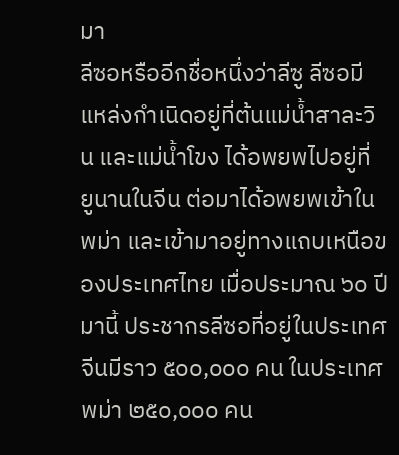มา
ลีซอหรืออีกชื่อหนึ่งว่าลีซู ลีซอมีแหล่งกำเนิดอยู่ที่ต้นแม่น้ำสาละวิน และแม่น้ำโขง ได้อพยพไปอยู่ที่ ยูนานในจีน ต่อมาได้อพยพเข้าในพม่า และเข้ามาอยู่ทางแถบเหนือของประเทศไทย เมื่อประมาณ ๖๐ ปีมานี้ ประชากรลีซอที่อยู่ในประเทศจีนมีราว ๕๐๐,๐๐๐ คน ในประเทศพม่า ๒๕๐,๐๐๐ คน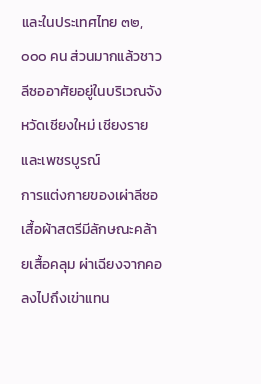และในประเทศไทย ๓๒,๐๐๐ คน ส่วนมากแล้วชาวลีซออาศัยอยู่ในบริเวณจังหวัดเชียงใหม่ เชียงรายและเพชรบูรณ์
การแต่งกายของเผ่าลีซอ
เสื้อผ้าสตรีมีลักษณะคล้ายเสื้อคลุม ผ่าเฉียงจากคอลงไปถึงเข่าแทน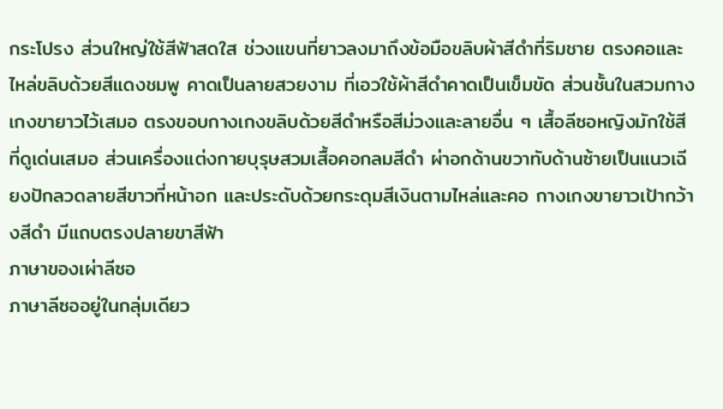กระโปรง ส่วนใหญ่ใช้สีฟ้าสดใส ช่วงแขนที่ยาวลงมาถึงข้อมือขลิบผ้าสีดำที่ริมชาย ตรงคอและไหล่ขลิบด้วยสีแดงชมพู คาดเป็นลายสวยงาม ที่เอวใช้ผ้าสีดำคาดเป็นเข็มขัด ส่วนชั้นในสวมกางเกงขายาวไว้เสมอ ตรงขอบกางเกงขลิบด้วยสีดำหรือสีม่วงและลายอื่น ๆ เสื้อลีซอหญิงมักใช้สีที่ดูเด่นเสมอ ส่วนเครื่องแต่งกายบุรุษสวมเสื้อคอกลมสีดำ ผ่าอกด้านขวาทับด้านซ้ายเป็นแนวเฉียงปักลวดลายสีขาวที่หน้าอก และประดับด้วยกระดุมสีเงินตามไหล่และคอ กางเกงขายาวเป้ากว้างสีดำ มีแถบตรงปลายขาสีฟ้า
ภาษาของเผ่าลีซอ
ภาษาลีซออยู่ในกลุ่มเดียว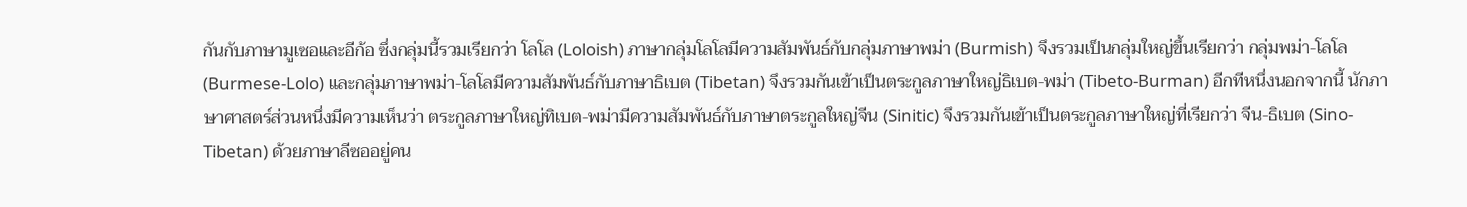กันกับภาษามูเซอและอีก้อ ซึ่งกลุ่มนี้รวมเรียกว่า โลโล (Loloish) ภาษากลุ่มโลโลมีความสัมพันธ์กับกลุ่มภาษาพม่า (Burmish) จึงรวมเป็นกลุ่มใหญ่ขึ้นเรียกว่า กลุ่มพม่า-โลโล (Burmese-Lolo) และกลุ่มภาษาพม่า-โลโลมีความสัมพันธ์กับภาษาธิเบต (Tibetan) จึงรวมกันเข้าเป็นตระกูลภาษาใหญ่ธิเบต-พม่า (Tibeto-Burman) อีกทีหนึ่งนอกจากนี้ นักภาษาศาสตร์ส่วนหนึ่งมีความเห็นว่า ตระกูลภาษาใหญ่ทิเบต-พม่ามีความสัมพันธ์กับภาษาตระกูลใหญ่จีน (Sinitic) จึงรวมกันเข้าเป็นตระกูลภาษาใหญ่ที่เรียกว่า จีน-ธิเบต (Sino-Tibetan) ด้วยภาษาลีซออยู่คน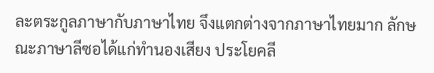ละตระกูลภาษากับภาษาไทย จึงแตกต่างจากภาษาไทยมาก ลักษณะภาษาลีซอได้แก่ทำนองเสียง ประโยคลี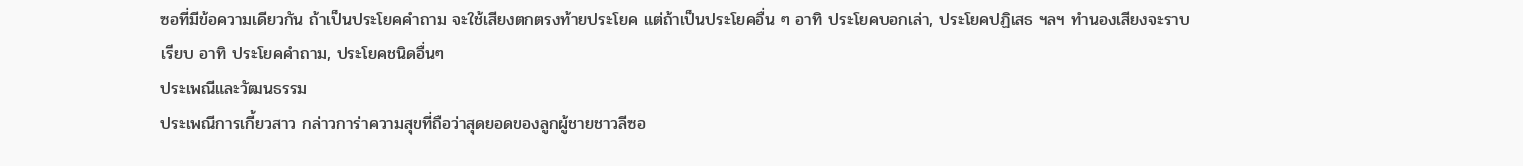ซอที่มีข้อความเดียวกัน ถ้าเป็นประโยคคำถาม จะใช้เสียงตกตรงท้ายประโยค แต่ถ้าเป็นประโยคอื่น ๆ อาทิ ประโยคบอกเล่า, ประโยคปฏิเสธ ฯลฯ ทำนองเสียงจะราบเรียบ อาทิ ประโยคคำถาม, ประโยคชนิดอื่นๆ
ประเพณีและวัฒนธรรม
ประเพณีการเกี้ยวสาว กล่าวการ่าความสุขที่ถือว่าสุดยอดของลูกผู้ชายชาวลีซอ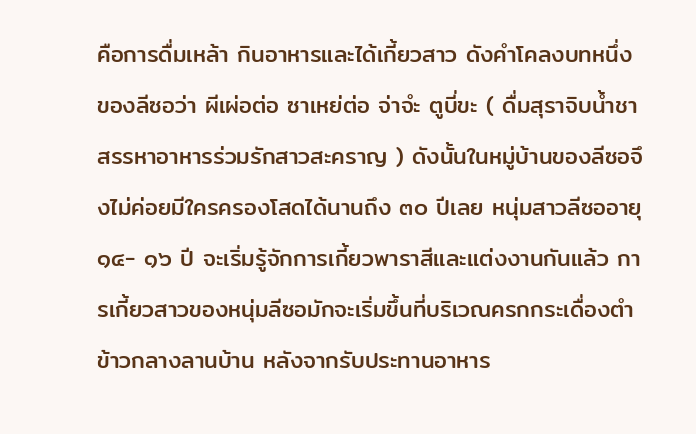คือการดื่มเหล้า กินอาหารและได้เกี้ยวสาว ดังคำโคลงบทหนึ่งของลีซอว่า ผีเผ่อต่อ ซาเหย่ต่อ จ่าจํะ ตูบี่ขะ ( ดื่มสุราจิบน้ำชาสรรหาอาหารร่วมรักสาวสะคราญ ) ดังนั้นในหมู่บ้านของลีซอจึงไม่ค่อยมีใครครองโสดได้นานถึง ๓๐ ปีเลย หนุ่มสาวลีซออายุ ๑๔- ๑๖ ปี จะเริ่มรู้จักการเกี้ยวพาราสีและแต่งงานกันแล้ว การเกี้ยวสาวของหนุ่มลีซอมักจะเริ่มขึ้นที่บริเวณครกกระเดื่องตำข้าวกลางลานบ้าน หลังจากรับประทานอาหาร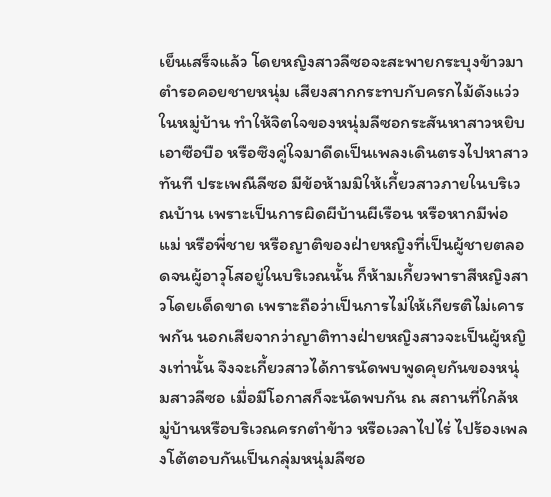เย็นเสร็จแล้ว โดยหญิงสาวลีซอจะสะพายกระบุงข้าวมาตำรอคอยชายหนุ่ม เสียงสากกระทบกับครกไม้ดังแว่วในหมู่บ้าน ทำให้จิตใจของหนุ่มลีซอกระสันหาสาวหยิบเอาซือบือ หรือซึงคู่ใจมาดีดเป็นเพลงเดินตรงไปหาสาวทันที ประเพณีลีซอ มีข้อห้ามมิให้เกี้ยวสาวภายในบริเวณบ้าน เพราะเป็นการผิดผีบ้านผีเรือน หรือหากมีพ่อแม่ หรือพี่ชาย หรือญาติของฝ่ายหญิงที่เป็นผู้ชายตลอดจนผู้อาวุโสอยู่ในบริเวณนั้น ก็ห้ามเกี้ยวพาราสีหญิงสาวโดยเด็ดขาด เพราะถือว่าเป็นการไม่ให้เกียรติไม่เคารพกัน นอกเสียจากว่าญาติทางฝ่ายหญิงสาวจะเป็นผู้หญิงเท่านั้น จึงจะเกี้ยวสาวได้การนัดพบพูดคุยกันของหนุ่มสาวลีซอ เมื่อมีโอกาสก็จะนัดพบกัน ณ สถานที่ใกล้หมู่บ้านหรือบริเวณครกตำข้าว หรือเวลาไปไร่ ไปร้องเพลงโต้ตอบกันเป็นกลุ่มหนุ่มลีซอ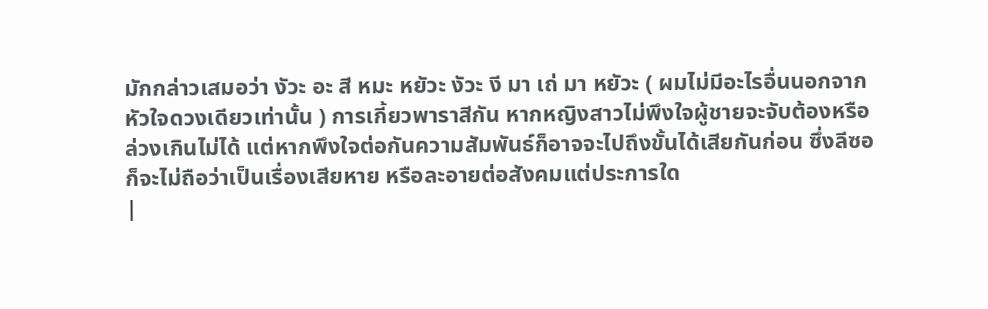มักกล่าวเสมอว่า งัวะ อะ สี หมะ หยัวะ งัวะ งี มา เถ่ มา หยัวะ ( ผมไม่มีอะไรอื่นนอกจากหัวใจดวงเดียวเท่านั้น ) การเกี้ยวพาราสีกัน หากหญิงสาวไม่พึงใจผู้ชายจะจับต้องหรือล่วงเกินไม่ได้ แต่หากพึงใจต่อกันความสัมพันธ์ก็อาจจะไปถึงขั้นได้เสียกันก่อน ซึ่งลีซอก็จะไม่ถือว่าเป็นเรื่องเสียหาย หรือละอายต่อสังคมแต่ประการใด
|